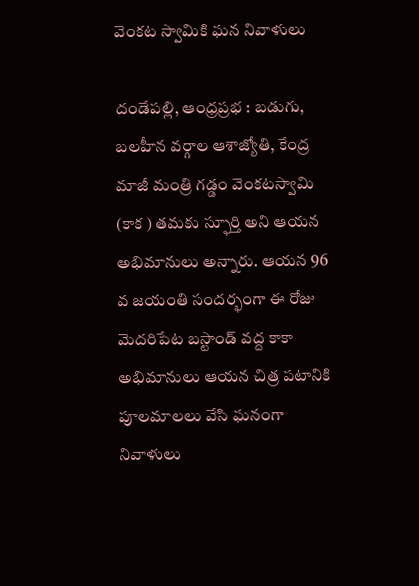వెంక‌ట స్వామికి ఘ‌న నివాళులు

దండేపల్లి, ఆంధ్రప్రభ : బడుగు, బలహీన వర్గాల ఆశాజ్యోతి, కేంద్ర‌ మాజీ మంత్రి గడ్డం వెంకటస్వామి (కాక ) త‌మ‌కు స్ఫూర్తి అని ఆయ‌న అభిమానులు అన్నారు. ఆయ‌న 96 వ జయంతి సంద‌ర్భంగా ఈ రోజు మెదరిపేట బస్టాండ్ వద్ద కాకా అభిమానులు ఆయన చిత్ర పటానికి పూలమాలలు వేసి ఘనంగా నివాళులు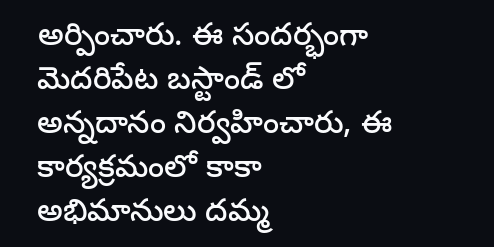అర్పించారు. ఈ సంద‌ర్భంగా మెదరిపేట బస్టాండ్ లో అన్నదానం నిర్వహించారు, ఈ కార్యక్రమంలో కాకా అభిమానులు దమ్మ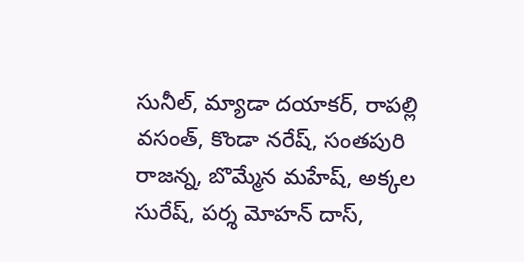సునీల్, మ్యాడా దయాకర్, రాపల్లి వసంత్, కొండా నరేష్, సంతపురి రాజన్న, బొమ్మేన మహేష్, అక్కల సురేష్, పర్శ మోహన్ దాస్,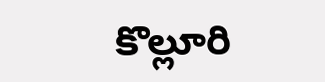కొల్లూరి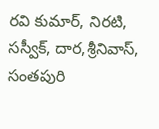రవి కుమార్, నిరటి, సస్వీక్, దార,శ్రీనివాస్, సంతపురి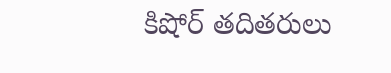కిషోర్ తదితరులు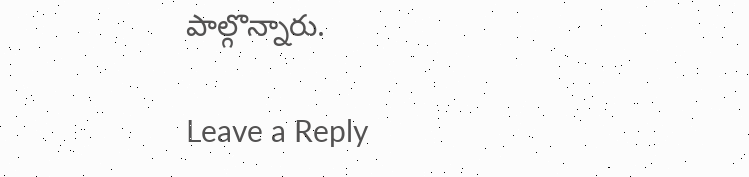పాల్గొన్నారు.

Leave a Reply